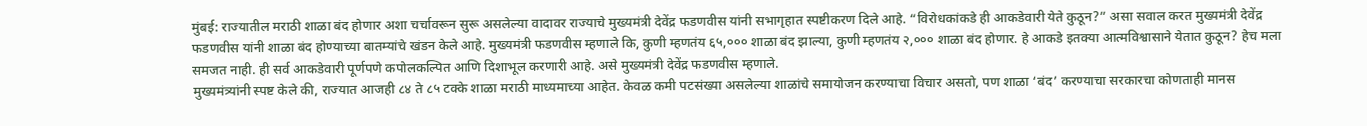मुंबई: राज्यातील मराठी शाळा बंद होणार अशा चर्चावरून सुरू असलेल्या वादावर राज्याचे मुख्यमंत्री देवेंद्र फडणवीस यांनी सभागृहात स्पष्टीकरण दिले आहे. “विरोधकांकडे ही आकडेवारी येते कुठून?” असा सवाल करत मुख्यमंत्री देवेंद्र फडणवीस यांनी शाळा बंद होण्याच्या बातम्यांचे खंडन केले आहे. मुख्यमंत्री फडणवीस म्हणाले कि, कुणी म्हणतंय ६५,००० शाळा बंद झाल्या, कुणी म्हणतंय २,००० शाळा बंद होणार. हे आकडे इतक्या आत्मविश्वासाने येतात कुठून? हेच मला समजत नाही. ही सर्व आकडेवारी पूर्णपणे कपोलकल्पित आणि दिशाभूल करणारी आहे. असे मुख्यमंत्री देवेंद्र फडणवीस म्हणाले.
मुख्यमंत्र्यांनी स्पष्ट केले की, राज्यात आजही ८४ ते ८५ टक्के शाळा मराठी माध्यमाच्या आहेत. केवळ कमी पटसंख्या असलेल्या शाळांचे समायोजन करण्याचा विचार असतो, पण शाळा ‘बंद’ करण्याचा सरकारचा कोणताही मानस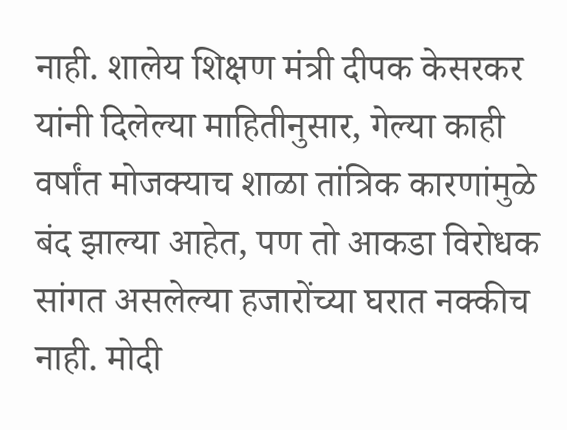नाही. शालेय शिक्षण मंत्री दीपक केसरकर यांनी दिलेल्या माहितीनुसार, गेल्या काही वर्षांत मोजक्याच शाळा तांत्रिक कारणांमुळे बंद झाल्या आहेत, पण तो आकडा विरोधक सांगत असलेल्या हजारोंच्या घरात नक्कीच नाही. मोदी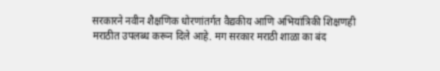सरकारने नवीन शैक्षणिक धोरणांतर्गत वैद्यकीय आणि अभियांत्रिकी शिक्षणही मराठीत उपलब्ध करून दिले आहे. मग सरकार मराठी शाळा का बंद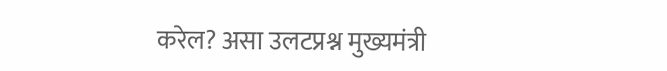करेल? असा उलटप्रश्न मुख्यमंत्री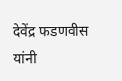देवेंद्र फडणवीस यांनी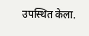उपस्थित केला.